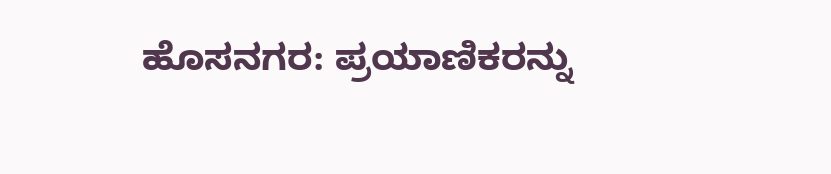ಹೊಸನಗರ: ಪ್ರಯಾಣಿಕರನ್ನು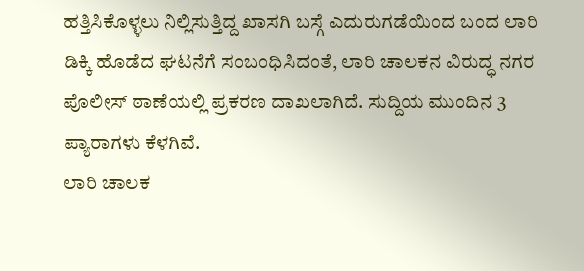ಹತ್ತಿಸಿಕೊಳ್ಳಲು ನಿಲ್ಲಿಸುತ್ತಿದ್ದ ಖಾಸಗಿ ಬಸ್ಗೆ ಎದುರುಗಡೆಯಿಂದ ಬಂದ ಲಾರಿ ಡಿಕ್ಕಿ ಹೊಡೆದ ಘಟನೆಗೆ ಸಂಬಂಧಿಸಿದಂತೆ, ಲಾರಿ ಚಾಲಕನ ವಿರುದ್ಧ ನಗರ ಪೊಲೀಸ್ ಠಾಣೆಯಲ್ಲಿ ಪ್ರಕರಣ ದಾಖಲಾಗಿದೆ. ಸುದ್ದಿಯ ಮುಂದಿನ 3 ಪ್ಯಾರಾಗಳು ಕೆಳಗಿವೆ.
ಲಾರಿ ಚಾಲಕ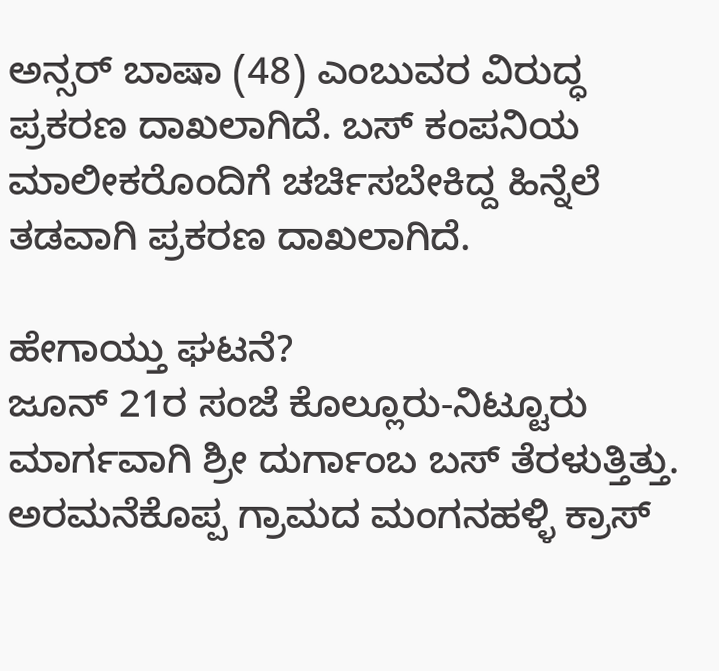ಅನ್ಸರ್ ಬಾಷಾ (48) ಎಂಬುವರ ವಿರುದ್ಧ ಪ್ರಕರಣ ದಾಖಲಾಗಿದೆ. ಬಸ್ ಕಂಪನಿಯ ಮಾಲೀಕರೊಂದಿಗೆ ಚರ್ಚಿಸಬೇಕಿದ್ದ ಹಿನ್ನೆಲೆ ತಡವಾಗಿ ಪ್ರಕರಣ ದಾಖಲಾಗಿದೆ.

ಹೇಗಾಯ್ತು ಘಟನೆ?
ಜೂನ್ 21ರ ಸಂಜೆ ಕೊಲ್ಲೂರು-ನಿಟ್ಟೂರು ಮಾರ್ಗವಾಗಿ ಶ್ರೀ ದುರ್ಗಾಂಬ ಬಸ್ ತೆರಳುತ್ತಿತ್ತು. ಅರಮನೆಕೊಪ್ಪ ಗ್ರಾಮದ ಮಂಗನಹಳ್ಳಿ ಕ್ರಾಸ್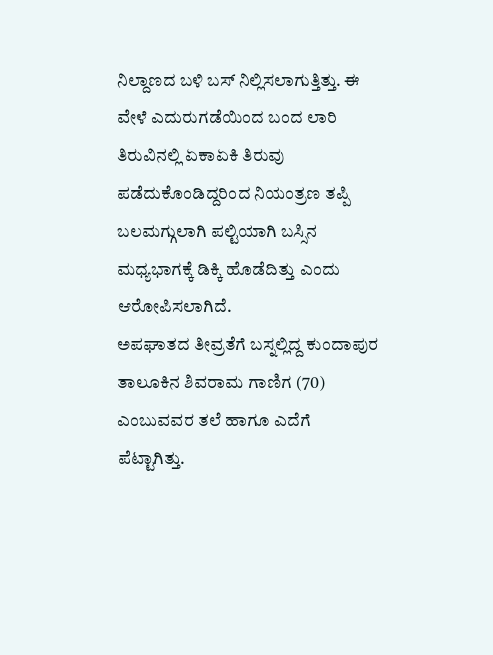ನಿಲ್ದಾಣದ ಬಳಿ ಬಸ್ ನಿಲ್ಲಿಸಲಾಗುತ್ತಿತ್ತು. ಈ ವೇಳೆ ಎದುರುಗಡೆಯಿಂದ ಬಂದ ಲಾರಿ ತಿರುವಿನಲ್ಲಿ ಏಕಾಏಕಿ ತಿರುವು ಪಡೆದುಕೊಂಡಿದ್ದರಿಂದ ನಿಯಂತ್ರಣ ತಪ್ಪಿ ಬಲಮಗ್ಗುಲಾಗಿ ಪಲ್ಟಿಯಾಗಿ ಬಸ್ಸಿನ ಮಧ್ಯಭಾಗಕ್ಕೆ ಡಿಕ್ಕಿ ಹೊಡೆದಿತ್ತು ಎಂದು ಆರೋಪಿಸಲಾಗಿದೆ.
ಅಪಘಾತದ ತೀವ್ರತೆಗೆ ಬಸ್ನಲ್ಲಿದ್ದ ಕುಂದಾಪುರ ತಾಲೂಕಿನ ಶಿವರಾಮ ಗಾಣಿಗ (70) ಎಂಬುವವರ ತಲೆ ಹಾಗೂ ಎದೆಗೆ ಪೆಟ್ಟಾಗಿತ್ತು.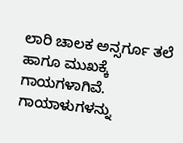ಲಾರಿ ಚಾಲಕ ಅನ್ಸರ್ಗೂ ತಲೆ ಹಾಗೂ ಮುಖಕ್ಕೆ ಗಾಯಗಳಾಗಿವೆ. ಗಾಯಾಳುಗಳನ್ನು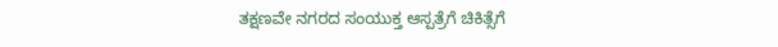ತಕ್ಷಣವೇ ನಗರದ ಸಂಯುಕ್ತ ಆಸ್ಪತ್ರೆಗೆ ಚಿಕಿತ್ಸೆಗೆ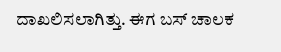ದಾಖಲಿಸಲಾಗಿತ್ತು. ಈಗ ಬಸ್ ಚಾಲಕ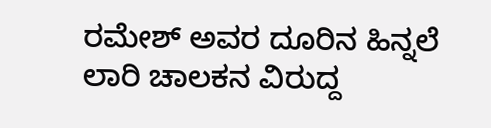ರಮೇಶ್ ಅವರ ದೂರಿನ ಹಿನ್ನಲೆ ಲಾರಿ ಚಾಲಕನ ವಿರುದ್ದ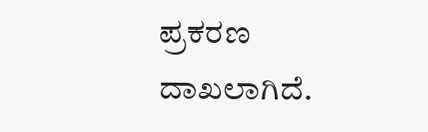ಪ್ರಕರಣ ದಾಖಲಾಗಿದೆ.